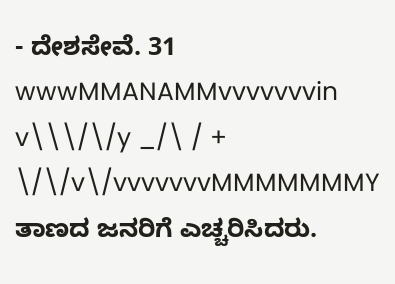- ದೇಶಸೇವೆ. 31 wwwMMANAMMvvvvvvvin v\\\/\/y _/\ / + \/\/v\/vvvvvvvMMMMMMMY ತಾಣದ ಜನರಿಗೆ ಎಚ್ಚರಿಸಿದರು.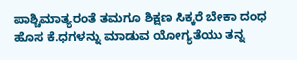ಪಾಶ್ಚಿಮಾತ್ಯರಂತೆ ತಮಗೂ ಶಿಕ್ಷಣ ಸಿಕ್ಕರೆ ಬೇಕಾ ದಂಧ ಹೊಸ ಕೆ.ಧಗಳನ್ನು ಮಾಡುವ ಯೋಗ್ಯತೆಯು ತನ್ನ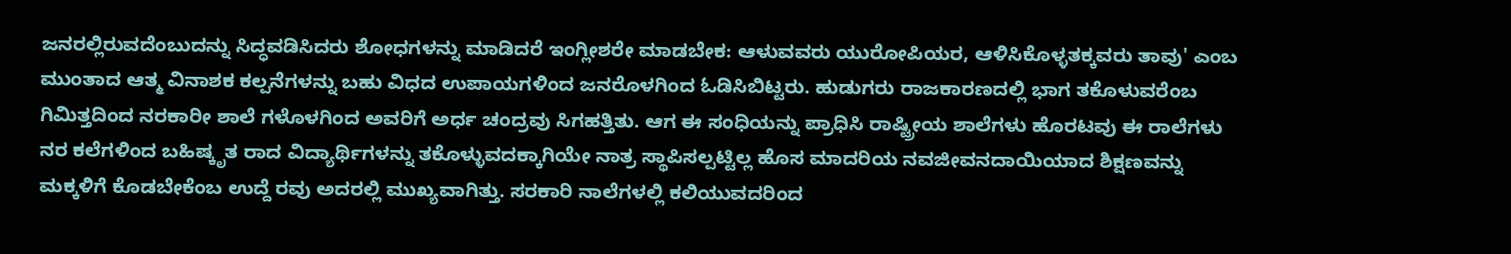ಜನರಲ್ಲಿರುವದೆಂಬುದನ್ನು ಸಿದ್ಧವಡಿಸಿದರು ಶೋಧಗಳನ್ನು ಮಾಡಿದರೆ ಇಂಗ್ಲೀಶರೇ ಮಾಡಬೇಕ: ಆಳುವವರು ಯುರೋಪಿಯರ, ಆಳಿಸಿಕೊಳ್ಳತಕ್ಕವರು ತಾವು' ಎಂಬ ಮುಂತಾದ ಆತ್ಮ ವಿನಾಶಕ ಕಲ್ಪನೆಗಳನ್ನು ಬಹು ವಿಧದ ಉಪಾಯಗಳಿಂದ ಜನರೊಳಗಿಂದ ಓಡಿಸಿಬಿಟ್ಟರು. ಹುಡುಗರು ರಾಜಕಾರಣದಲ್ಲಿ ಭಾಗ ತಕೊಳುವರೆಂಬ ಗಿಮಿತ್ತದಿಂದ ನರಕಾರೀ ಶಾಲೆ ಗಳೊಳಗಿಂದ ಅವರಿಗೆ ಅರ್ಧ ಚಂದ್ರವು ಸಿಗಹತ್ತಿತು. ಆಗ ಈ ಸಂಧಿಯನ್ನು ಪ್ರಾಧಿಸಿ ರಾಷ್ಟ್ರೀಯ ಶಾಲೆಗಳು ಹೊರಟವು ಈ ರಾಲೆಗಳು ನರ ಕಲೆಗಳಿಂದ ಬಹಿಷ್ಕೃತ ರಾದ ವಿದ್ಯಾರ್ಥಿಗಳನ್ನು ತಕೊಳ್ಳುವದಕ್ಕಾಗಿಯೇ ನಾತ್ರ ಸ್ಥಾಪಿಸಲ್ಪಟ್ಟಿಲ್ಲ ಹೊಸ ಮಾದರಿಯ ನವಜೀವನದಾಯಿಯಾದ ಶಿಕ್ಷಣವನ್ನು ಮಕ್ಕಳಿಗೆ ಕೊಡಬೇಕೆಂಬ ಉದ್ದೆ ರವು ಅದರಲ್ಲಿ ಮುಖ್ಯವಾಗಿತ್ತು. ಸರಕಾರಿ ನಾಲೆಗಳಲ್ಲಿ ಕಲಿಯುವದರಿಂದ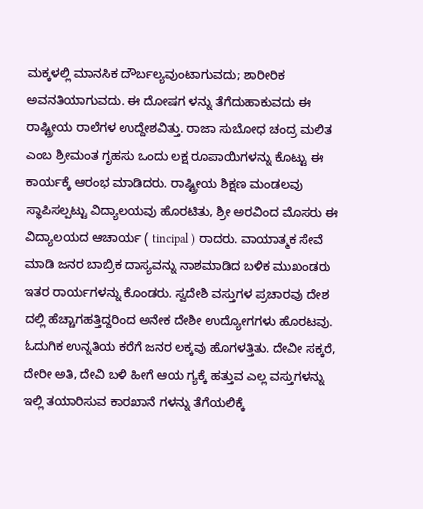ಮಕ್ಕಳಲ್ಲಿ ಮಾನಸಿಕ ದೌರ್ಬಲ್ಯವುಂಟಾಗುವದು; ಶಾರೀರಿಕ ಅವನತಿಯಾಗುವದು. ಈ ದೋಷಗ ಳನ್ನು ತೆಗೆದುಹಾಕುವದು ಈ ರಾಷ್ಟ್ರೀಯ ರಾಲೆಗಳ ಉದ್ದೇಶವಿತ್ತು. ರಾಜಾ ಸುಬೋಧ ಚಂದ್ರ ಮಲಿತ ಎಂಬ ಶ್ರೀಮಂತ ಗೃಹಸು ಒಂದು ಲಕ್ಷ ರೂಪಾಯಿಗಳನ್ನು ಕೊಟ್ಟು ಈ ಕಾರ್ಯಕ್ಕೆ ಆರಂಭ ಮಾಡಿದರು. ರಾಷ್ಟ್ರೀಯ ಶಿಕ್ಷಣ ಮಂಡಲವು ಸ್ಥಾಪಿಸಲ್ಪಟ್ಟು ವಿದ್ಯಾಲಯವು ಹೊರಟಿತು, ಶ್ರೀ ಅರವಿಂದ ಮೊಸರು ಈ ವಿದ್ಯಾಲಯದ ಆಚಾರ್ಯ ( tincipal ) ರಾದರು. ವಾಯಾತ್ಮಕ ಸೇವೆ ಮಾಡಿ ಜನರ ಬಾಬ್ರಿಕ ದಾಸ್ಯವನ್ನು ನಾಶಮಾಡಿದ ಬಳಿಕ ಮುಖಂಡರು ಇತರ ರಾರ್ಯಗಳನ್ನು ಕೊಂಡರು. ಸ್ವದೇಶಿ ವಸ್ತುಗಳ ಪ್ರಚಾರವು ದೇಶ ದಲ್ಲಿ ಹೆಚ್ಚಾಗಹತ್ತಿದ್ದರಿಂದ ಅನೇಕ ದೇಶೀ ಉದ್ಯೋಗಗಳು ಹೊರಟವು. ಓದುಗಿಕ ಉನ್ನತಿಯ ಕರೆಗೆ ಜನರ ಲಕ್ಕವು ಹೊಗಳತ್ತಿತು. ದೇವೀ ಸಕ್ಕರೆ, ದೇರೀ ಅತಿ, ದೇವಿ ಬಳಿ ಹೀಗೆ ಆಯ ಗ್ಯಕ್ಕೆ ಹತ್ತುವ ಎಲ್ಲ ವಸ್ತುಗಳನ್ನು ಇಲ್ಲಿ ತಯಾರಿಸುವ ಕಾರಖಾನೆ ಗಳನ್ನು ತೆಗೆಯಲಿಕ್ಕೆ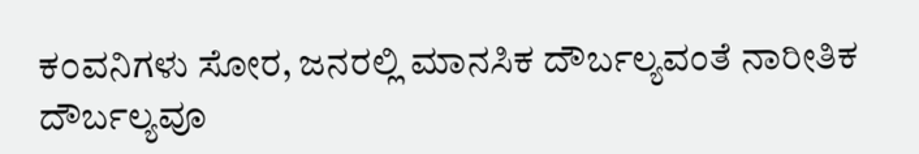ಕ೦ವನಿಗಳು ಸೋರ, ಜನರಲ್ಲಿ ಮಾನಸಿಕ ದೌರ್ಬಲ್ಯವಂತೆ ನಾರೀತಿಕ ದೌರ್ಬಲ್ಯವೂ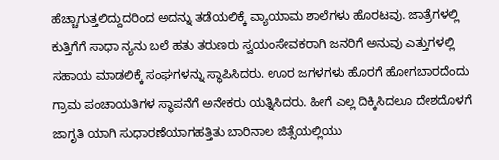ಹೆಚ್ಚಾಗುತ್ತಲಿದ್ದುದರಿಂದ ಅದನ್ನು ತಡೆಯಲಿಕ್ಕೆ ವ್ಯಾಯಾಮ ಶಾಲೆಗಳು ಹೊರಟವು. ಜಾತ್ರೆಗಳಲ್ಲಿ ಕುತ್ತಿಗೆಗೆ ಸಾಧಾ ನ್ಯನು ಬಲೆ ಹತು ತರುಣರು ಸ್ವಯಂಸೇವಕರಾಗಿ ಜನರಿಗೆ ಅನುವು ಎತ್ತುಗಳಲ್ಲಿ ಸಹಾಯ ಮಾಡಲಿಕ್ಕೆ ಸಂಘಗಳನ್ನು ಸ್ಥಾಪಿಸಿದರು. ಊರ ಜಗಳಗಳು ಹೊರಗೆ ಹೋಗಬಾರದೆಂದು ಗ್ರಾಮ ಪಂಚಾಯತಿಗಳ ಸ್ಥಾಪನೆಗೆ ಅನೇಕರು ಯತ್ನಿಸಿದರು. ಹೀಗೆ ಎಲ್ಲ ದಿಕ್ಕಿಸಿದಲೂ ದೇಶದೊಳಗೆ ಜಾಗೃತಿ ಯಾಗಿ ಸುಧಾರಣೆಯಾಗಹತ್ತಿತು ಬಾರಿನಾಲ ಜಿತ್ಸೆಯಲ್ಲಿಯು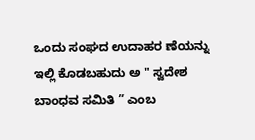ಒಂದು ಸಂಘದ ಉದಾಹರ ಣೆಯನ್ನು ಇಲ್ಲಿ ಕೊಡಬಹುದು ಅ " ಸ್ವದೇಶ ಬಾಂಧವ ಸಮಿತಿ ” ಎಂಬ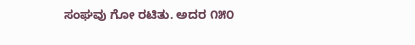ಸಂಘವು ಗೋ ರಟಿತು. ಅದರ ೧೫೦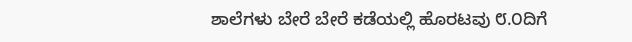ಶಾಲೆಗಳು ಬೇರೆ ಬೇರೆ ಕಡೆಯಲ್ಲಿ ಹೊರಟವು ೮.೦ದಿಗೆ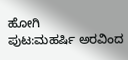ಹೋಗಿ
ಪುಟ:ಮಹರ್ಷಿ ಅರವಿಂದ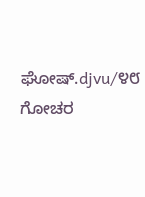ಘೋಷ್.djvu/೪೮
ಗೋಚರ